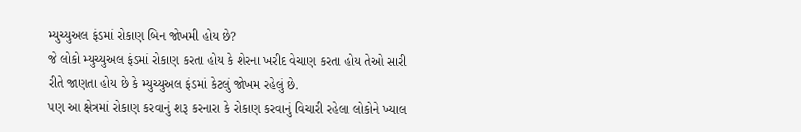મ્યુચ્યુઅલ ફંડમાં રોકાણ બિન જોખમી હોય છે?
જે લોકો મ્યુચ્યુઅલ ફંડમાં રોકાણ કરતા હોય કે શેરના ખરીદ વેચાણ કરતા હોય તેઓ સારી રીતે જાણતા હોય છે કે મ્યુચ્યુઅલ ફંડમાં કેટલું જોખમ રહેલું છે.
પણ આ ક્ષેત્રમાં રોકાણ કરવાનું શરૂ કરનારા કે રોકાણ કરવાનું વિચારી રહેલા લોકોને ખ્યાલ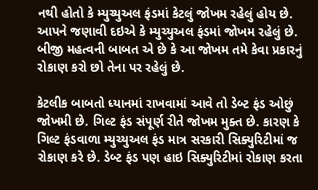નથી હોતો કે મ્યુચ્યુઅલ ફંડમાં કેટલું જોખમ રહેલું હોય છે. આપને જણાવી દઇએ કે મ્યુચ્યુઅલ ફંડમાં જોખમ રહેલું છે. બીજી મહત્વની બાબત એ છે કે આ જોખમ તમે કેવા પ્રકારનું રોકાણ કરો છો તેના પર રહેલું છે.

કેટલીક બાબતો ધ્યાનમાં રાખવામાં આવે તો ડેબ્ટ ફંડ ઓછું જોખમી છે. ગિલ્ટ ફંડ સંપૂર્ણ રીતે જોખમ મુક્ત છે. કારણ કે ગિલ્ટ ફંડવાળા મ્યુચ્યુઅલ ફંડ માત્ર સરકારી સિક્યુરિટીમાં જ રોકાણ કરે છે. ડેબ્ટ ફંડ પણ હાઇ સિક્યુરિટીમાં રોકાણ કરતા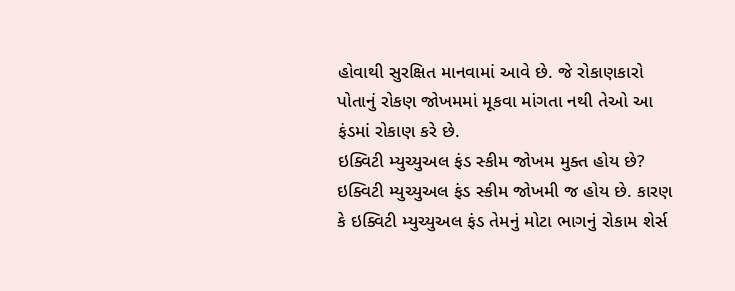હોવાથી સુરક્ષિત માનવામાં આવે છે. જે રોકાણકારો પોતાનું રોકણ જોખમમાં મૂકવા માંગતા નથી તેઓ આ ફંડમાં રોકાણ કરે છે.
ઇક્વિટી મ્યુચ્યુઅલ ફંડ સ્કીમ જોખમ મુક્ત હોય છે?
ઇક્વિટી મ્યુચ્યુઅલ ફંડ સ્કીમ જોખમી જ હોય છે. કારણ કે ઇક્વિટી મ્યુચ્યુઅલ ફંડ તેમનું મોટા ભાગનું રોકામ શેર્સ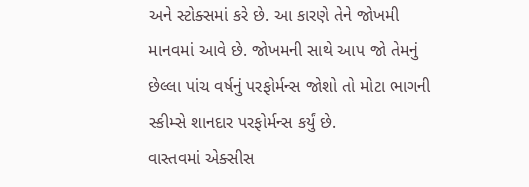અને સ્ટોક્સમાં કરે છે. આ કારણે તેને જોખમી માનવમાં આવે છે. જોખમની સાથે આપ જો તેમનું છેલ્લા પાંચ વર્ષનું પરફોર્મન્સ જોશો તો મોટા ભાગની સ્કીમ્સે શાનદાર પરફોર્મન્સ કર્યું છે.
વાસ્તવમાં એક્સીસ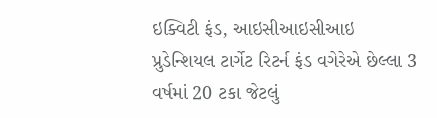ઇક્વિટી ફંડ, આઇસીઆઇસીઆઇ પ્રુડેન્શિયલ ટાર્ગેટ રિટર્ન ફંડ વગેરેએ છેલ્લા 3 વર્ષમાં 20 ટકા જેટલું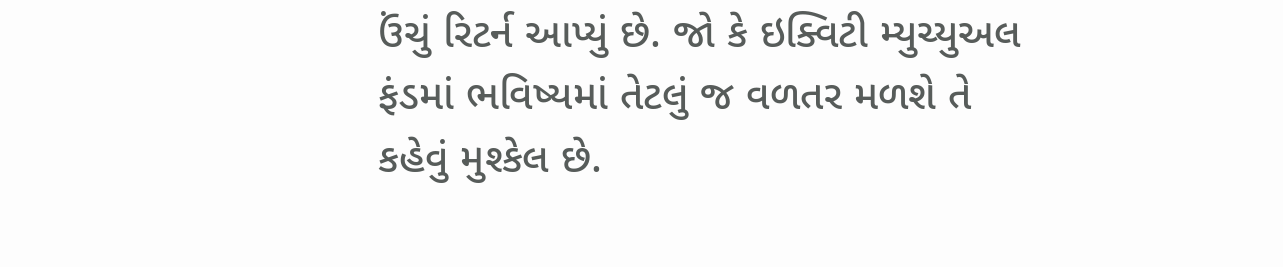ઉંચું રિટર્ન આપ્યું છે. જો કે ઇક્વિટી મ્યુચ્યુઅલ ફંડમાં ભવિષ્યમાં તેટલું જ વળતર મળશે તે કહેવું મુશ્કેલ છે.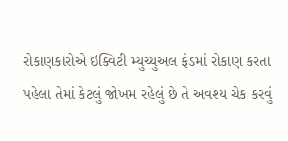રોકાણકારોએ ઇક્વિટી મ્યુચ્યુઅલ ફંડમાં રોકાણ કરતા પહેલા તેમાં કેટલું જોખમ રહેલું છે તે અવશ્ય ચેક કરવું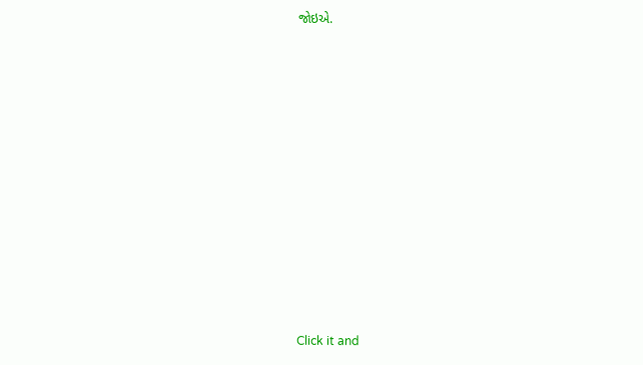જોઇએ.












Click it and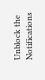Unblock the Notifications